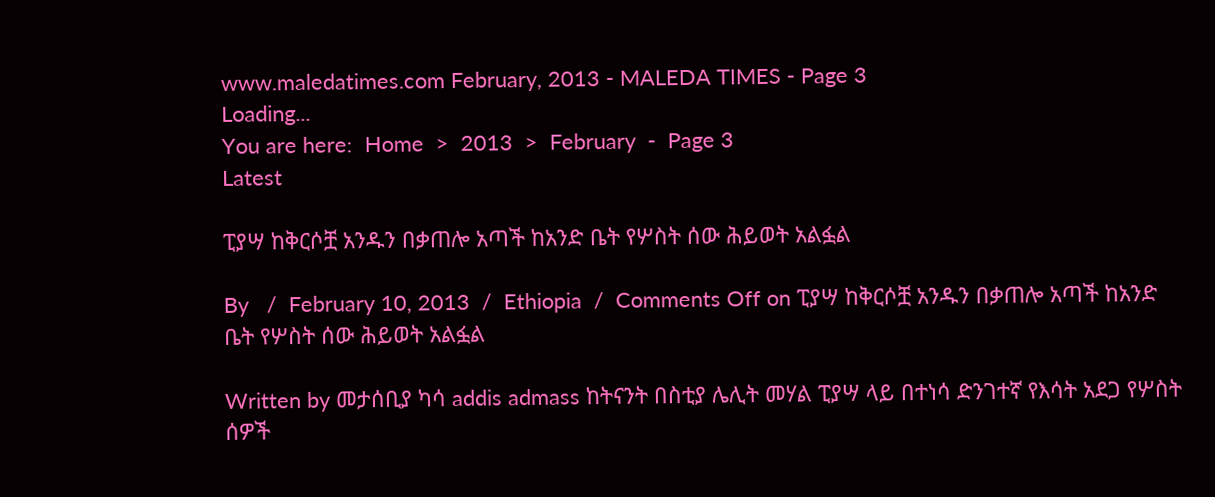www.maledatimes.com February, 2013 - MALEDA TIMES - Page 3
Loading...
You are here:  Home  >  2013  >  February  -  Page 3
Latest

ፒያሣ ከቅርሶቿ አንዱን በቃጠሎ አጣች ከአንድ ቤት የሦስት ሰው ሕይወት አልፏል

By   /  February 10, 2013  /  Ethiopia  /  Comments Off on ፒያሣ ከቅርሶቿ አንዱን በቃጠሎ አጣች ከአንድ ቤት የሦስት ሰው ሕይወት አልፏል

Written by መታሰቢያ ካሳ addis admass ከትናንት በስቲያ ሌሊት መሃል ፒያሣ ላይ በተነሳ ድንገተኛ የእሳት አደጋ የሦስት ሰዎች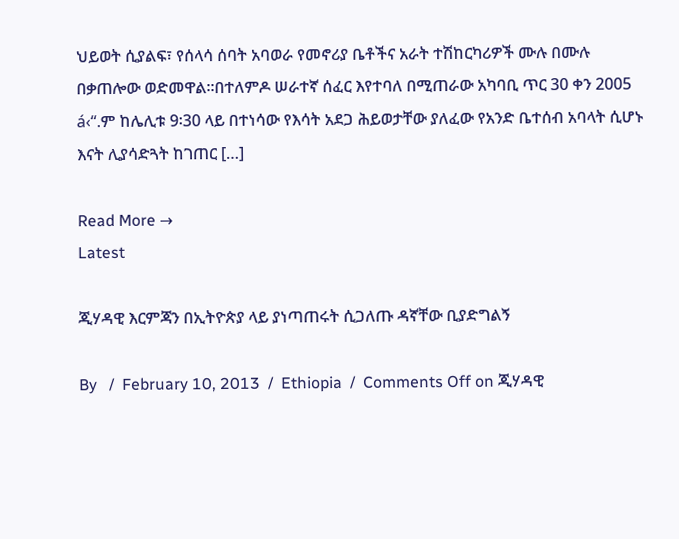ህይወት ሲያልፍ፣ የሰላሳ ሰባት አባወራ የመኖሪያ ቤቶችና አራት ተሽከርካሪዎች ሙሉ በሙሉ በቃጠሎው ወድመዋል፡፡በተለምዶ ሠራተኛ ሰፈር እየተባለ በሚጠራው አካባቢ ጥር 30 ቀን 2005 á‹“.ም ከሌሊቱ 9፡30 ላይ በተነሳው የእሳት አደጋ ሕይወታቸው ያለፈው የአንድ ቤተሰብ አባላት ሲሆኑ እናት ሊያሳድጓት ከገጠር […]

Read More →
Latest

ጂሃዳዊ እርምጃን በኢትዮጵያ ላይ ያነጣጠሩት ሲጋለጡ ዳኛቸው ቢያድግልኝ

By   /  February 10, 2013  /  Ethiopia  /  Comments Off on ጂሃዳዊ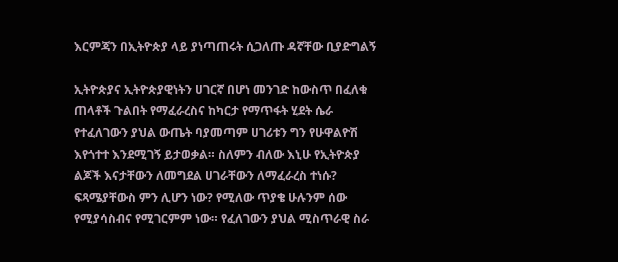እርምጃን በኢትዮጵያ ላይ ያነጣጠሩት ሲጋለጡ ዳኛቸው ቢያድግልኝ

ኢትዮጵያና ኢትዮጵያዊነትን ሀገርኛ በሆነ መንገድ ከውስጥ በፈለቁ ጠላቶች ጉልበት የማፈራረስና ከካርታ የማጥፋት ሂደት ሴራ የተፈለገውን ያህል ውጤት ባያመጣም ሀገሪቱን ግን የሁዋልዮሽ እየጎተተ እንደሚገኝ ይታወቃል። ስለምን ብለው እኒሁ የኢትዮጵያ ልጆች እናታቸውን ለመግደል ሀገራቸውን ለማፈራረስ ተነሱ? ፍጻሜያቸውስ ምን ሊሆን ነው? የሚለው ጥያቄ ሁሉንም ሰው የሚያሳስብና የሚገርምም ነው። የፈለገውን ያህል ሚስጥራዊ ስራ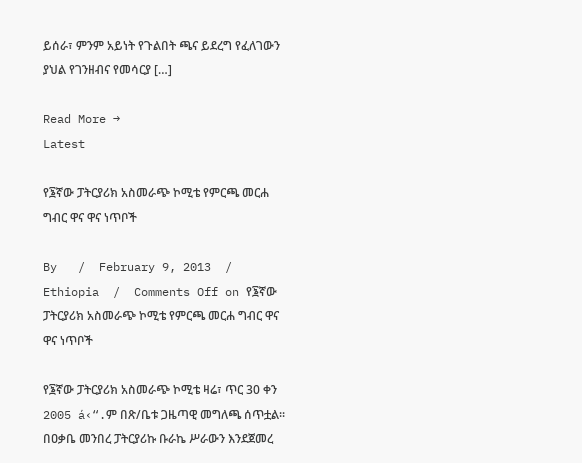ይሰራ፣ ምንም አይነት የጉልበት ጫና ይደረግ የፈለገውን ያህል የገንዘብና የመሳርያ […]

Read More →
Latest

የ፮ኛው ፓትርያሪክ አስመራጭ ኮሚቴ የምርጫ መርሐ ግብር ዋና ዋና ነጥቦች

By   /  February 9, 2013  /  Ethiopia  /  Comments Off on የ፮ኛው ፓትርያሪክ አስመራጭ ኮሚቴ የምርጫ መርሐ ግብር ዋና ዋና ነጥቦች

የ፮ኛው ፓትርያሪክ አስመራጭ ኮሚቴ ዛሬ፣ ጥር 30 ቀን 2005 á‹“.ም በጽ/ቤቱ ጋዜጣዊ መግለጫ ሰጥቷል፡፡ በዐቃቤ መንበረ ፓትርያሪኩ ቡራኬ ሥራውን እንደጀመረ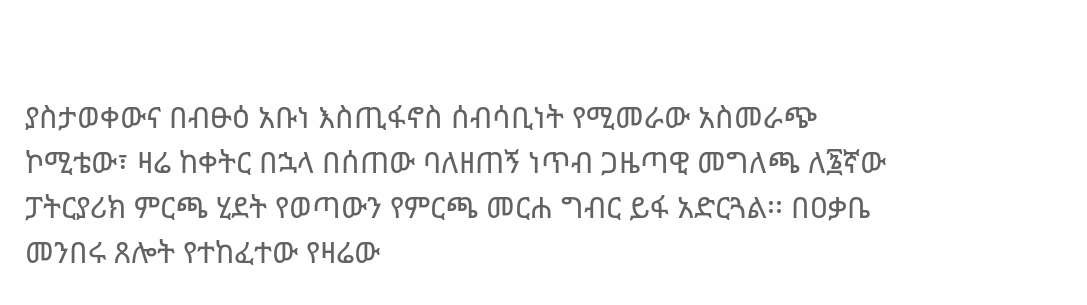ያስታወቀውና በብፁዕ አቡነ እስጢፋኖስ ሰብሳቢነት የሚመራው አስመራጭ ኮሚቴው፣ ዛሬ ከቀትር በኋላ በሰጠው ባለዘጠኝ ነጥብ ጋዜጣዊ መግለጫ ለ፮ኛው ፓትርያሪክ ምርጫ ሂደት የወጣውን የምርጫ መርሐ ግብር ይፋ አድርጓል፡፡ በዐቃቤ መንበሩ ጸሎት የተከፈተው የዛሬው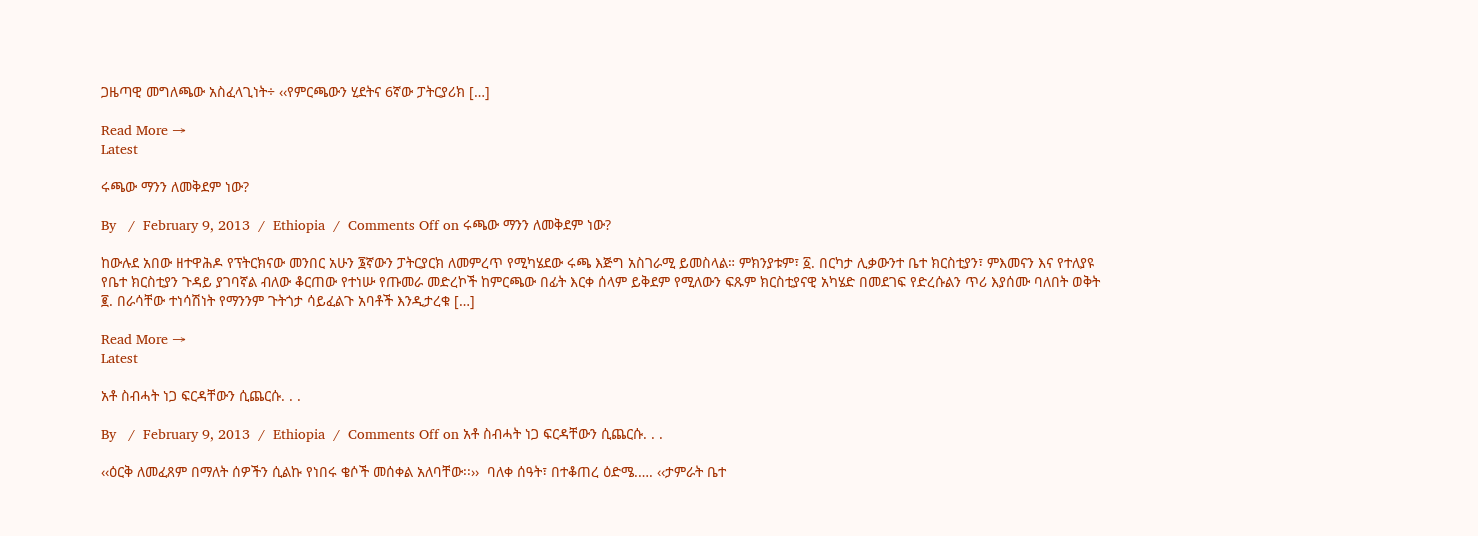ጋዜጣዊ መግለጫው አስፈላጊነት÷ ‹‹የምርጫውን ሂደትና 6ኛው ፓትርያሪክ […]

Read More →
Latest

ሩጫው ማንን ለመቅደም ነው?

By   /  February 9, 2013  /  Ethiopia  /  Comments Off on ሩጫው ማንን ለመቅደም ነው?

ከውሉደ አበው ዘተዋሕዶ የፕትርክናው መንበር አሁን ፮ኛውን ፓትርያርክ ለመምረጥ የሚካሄደው ሩጫ እጅግ አስገራሚ ይመስላል። ምክንያቱም፣ ፩. በርካታ ሊቃውንተ ቤተ ክርስቲያን፣ ምእመናን እና የተለያዩ የቤተ ክርስቲያን ጉዳይ ያገባኛል ብለው ቆርጠው የተነሡ የጡመራ መድረኮች ከምርጫው በፊት እርቀ ሰላም ይቅደም የሚለውን ፍጹም ክርስቲያናዊ አካሄድ በመደገፍ የድረሱልን ጥሪ እያሰሙ ባለበት ወቅት ፪. በራሳቸው ተነሳሽነት የማንንም ጉትጎታ ሳይፈልጉ አባቶች እንዲታረቁ […]

Read More →
Latest

አቶ ስብሓት ነጋ ፍርዳቸውን ሲጨርሱ. . .

By   /  February 9, 2013  /  Ethiopia  /  Comments Off on አቶ ስብሓት ነጋ ፍርዳቸውን ሲጨርሱ. . .

‹‹ዕርቅ ለመፈጸም በማለት ሰዎችን ሲልኩ የነበሩ ቄሶች መሰቀል አለባቸው፡፡››  ባለቀ ሰዓት፣ በተቆጠረ ዕድሜ.…. ‹‹ታምራት ቤተ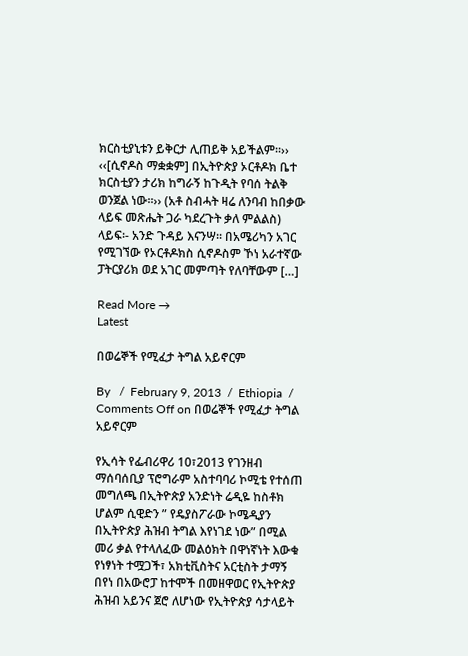ክርስቲያኒቱን ይቅርታ ሊጠይቅ አይችልም፡፡›› ‹‹[ሲኖዶስ ማቋቋም] በኢትዮጵያ ኦርቶዶክ ቤተ ክርስቲያን ታሪክ ከግራኝ ከጉዲት የባሰ ትልቅ  ወንጀል ነው፡፡›› (አቶ ስብሓት ዛሬ ለንባብ ከበቃው ላይፍ መጽሔት ጋራ ካደረጉት ቃለ ምልልስ) ላይፍ፡- አንድ ጉዳይ እናንሣ፡፡ በአሜሪካን አገር የሚገኘው የኦርቶዶክስ ሲኖዶስም ኾነ አራተኛው ፓትርያሪክ ወደ አገር መምጣት የለባቸውም […]

Read More →
Latest

በወሬኞች የሚፈታ ትግል አይኖርም

By   /  February 9, 2013  /  Ethiopia  /  Comments Off on በወሬኞች የሚፈታ ትግል አይኖርም

የኢሳት የፌብሪዋሪ 10፣2013 የገንዘብ ማሰባሰቢያ ፕሮግራም አስተባባሪ ኮሚቴ የተሰጠ መግለጫ በኢትዮጵያ አንድነት ሬዲዬ ከስቶክ ሆልም ሲዊድን ” የዴያስፖራው ኮሜዲያን በኢትዮጵያ ሕዝብ ትግል እየነገደ ነው” በሚል መሪ ቃል የተላለፈው መልዕክት በዋነኛነት እውቁ የነፃነት ተሟጋች፣ አክቲቪስትና አርቲስት ታማኝ በየነ በአውሮፓ ከተሞች በመዘዋወር የኢትዮጵያ ሕዝብ አይንና ጀሮ ለሆነው የኢትዮጵያ ሳታላይት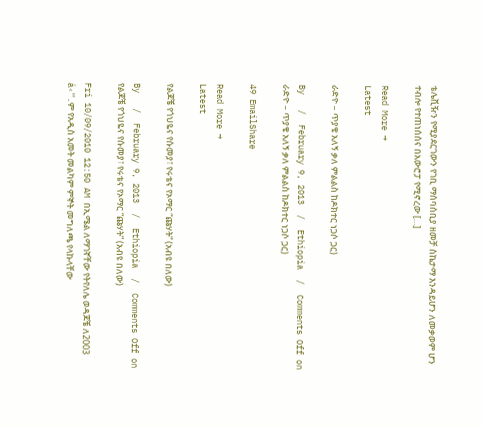ቴሌቪዥን የሚያደርገውን የገቢ ማሰባሰቢያ ዘመቻ ስኬታማ እንዳይሆን ለመቃወም ሆን ተብሎ የተጠነሰሰና በአውሮፓ የሚኖረው […]

Read More →
Latest

ራድዮ – ጥያቄ አለኝ ቃለ ምልልስ ከዶክተር ነጋሶ ጋር)

By   /  February 9, 2013  /  Ethiopia  /  Comments Off on ራድዮ – ጥያቄ አለኝ ቃለ ምልልስ ከዶክተር ነጋሶ ጋር)

49 EmailShare

Read More →
Latest

የልጆቼ የጎህዬና የሱመያ፣ የሩቴና የኦማር “ጩሃት” (አብዩ በለው)

By   /  February 9, 2013  /  Ethiopia  /  Comments Off on የልጆቼ የጎህዬና የሱመያ፣ የሩቴና የኦማር “ጩሃት” (አብዩ በለው)

Fri 10/09/2010 12:50 AM በኢሜል ለማገኛቸው የትየለሌ ወዳጆቼ ለ2003 á‹“.ም የአዲስ አመት መልካም ምኞት መግለጫ የላኩላቸው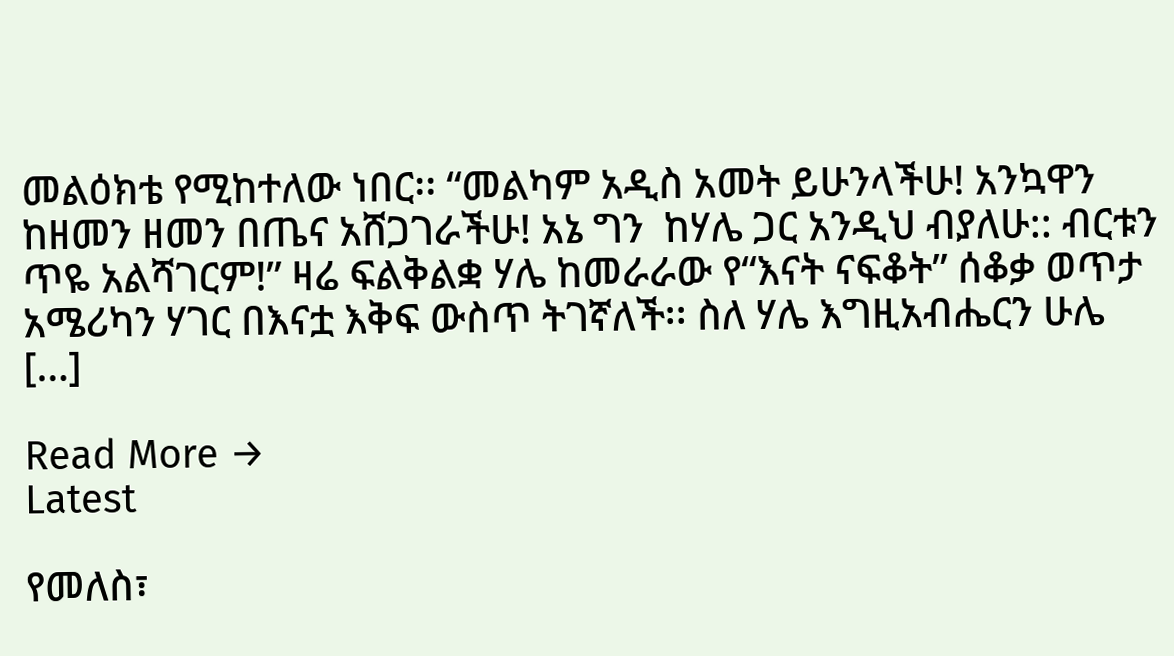መልዕክቴ የሚከተለው ነበር፡፡ “መልካም አዲስ አመት ይሁንላችሁ! አንኳዋን ከዘመን ዘመን በጤና አሸጋገራችሁ! አኔ ግን  ከሃሌ ጋር አንዲህ ብያለሁ:: ብርቱን ጥዬ አልሻገርም!” ዛሬ ፍልቅልቋ ሃሌ ከመራራው የ“እናት ናፍቆት” ሰቆቃ ወጥታ አሜሪካን ሃገር በእናቷ እቅፍ ውስጥ ትገኛለች፡፡ ስለ ሃሌ እግዚአብሔርን ሁሌ […]

Read More →
Latest

የመለስ፣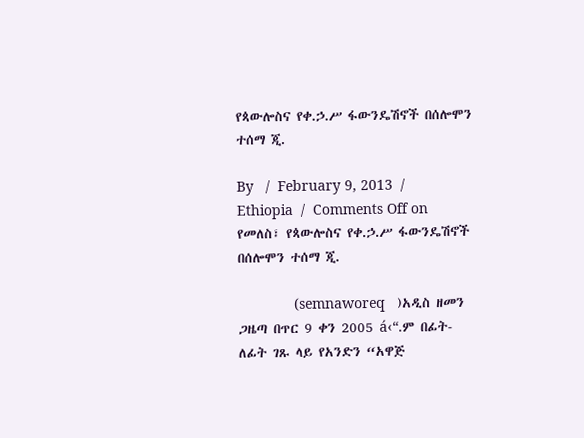የጳውሎስና የቀ.ኃ.ሥ ፋውንዴሽኖች በሰሎሞን ተሰማ ጂ.

By   /  February 9, 2013  /  Ethiopia  /  Comments Off on የመለስ፣ የጳውሎስና የቀ.ኃ.ሥ ፋውንዴሽኖች በሰሎሞን ተሰማ ጂ.

              (semnaworeq   )አዲስ ዘመን ጋዜጣ በጥር 9 ቀን 2005 á‹“.ም በፊት-ለፊት ገጹ ላይ የአንድን “አዋጅ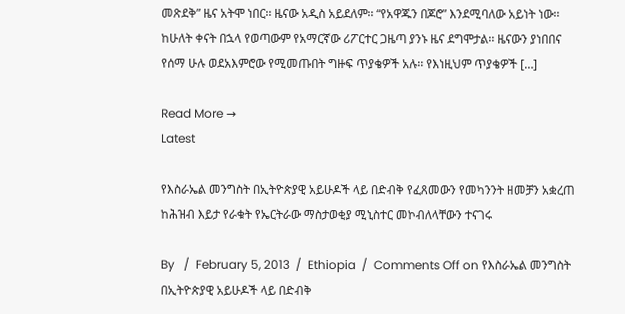መጽደቅ” ዜና አትሞ ነበር፡፡ ዜናው አዲስ አይደለም፡፡ “የአዋጁን በጆሮ” እንደሚባለው አይነት ነው፡፡ ከሁለት ቀናት በኋላ የወጣውም የአማርኛው ሪፖርተር ጋዜጣ ያንኑ ዜና ደግሞታል፡፡ ዜናውን ያነበበና የሰማ ሁሉ ወደአእምሮው የሚመጡበት ግዙፍ ጥያቄዎች አሉ፡፡ የእነዚህም ጥያቄዎች […]

Read More →
Latest

የእስራኤል መንግስት በኢትዮጵያዊ አይሁዶች ላይ በድብቅ የፈጸመውን የመካንንት ዘመቻን አቋረጠ ከሕዝብ እይታ የራቁት የኤርትራው ማስታወቂያ ሚኒስተር መኮብለላቸውን ተናገሩ

By   /  February 5, 2013  /  Ethiopia  /  Comments Off on የእስራኤል መንግስት በኢትዮጵያዊ አይሁዶች ላይ በድብቅ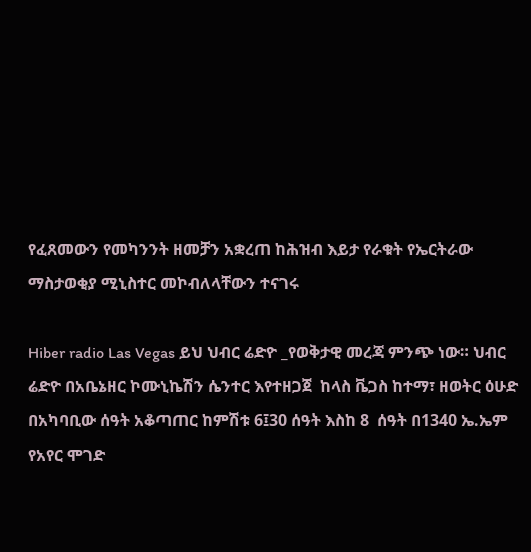የፈጸመውን የመካንንት ዘመቻን አቋረጠ ከሕዝብ እይታ የራቁት የኤርትራው ማስታወቂያ ሚኒስተር መኮብለላቸውን ተናገሩ

Hiber radio Las Vegas ይህ ህብር ሬድዮ _የወቅታዊ መረጃ ምንጭ ነው። ህብር ሬድዮ በአቤኔዘር ኮሙኒኬሽን ሴንተር እየተዘጋጀ  ከላስ ቬጋስ ከተማ፣ ዘወትር ዕሁድ በአካባቢው ሰዓት አቆጣጠር ከምሽቱ 6፤30 ሰዓት እስከ 8  ሰዓት በ1340 ኤ.ኤም  የአየር ሞገድ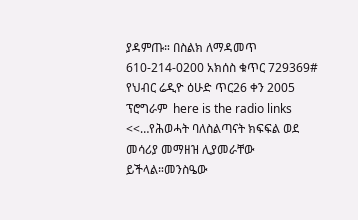ያዳምጡ። በስልክ ለማዳመጥ  610-214-0200 አክሰስ ቁጥር 729369# የህብር ሬዲዮ ዕሁድ ጥር26 ቀን 2005 ፕሮግራም  here is the radio links    <<…የሕወሓት ባለስልጣናት ክፍፍል ወደ መሳሪያ መማዘዝ ሊያመራቸው ይችላል።መንስዔው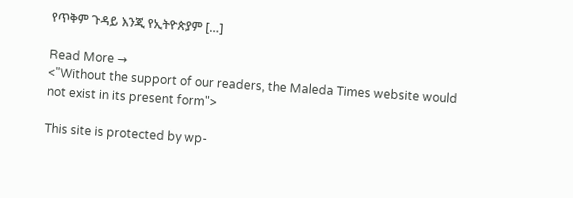የጥቅም ጉዳይ እንጂ የኢትዮጵያም […]

Read More →
<"Without the support of our readers, the Maleda Times website would not exist in its present form">

This site is protected by wp-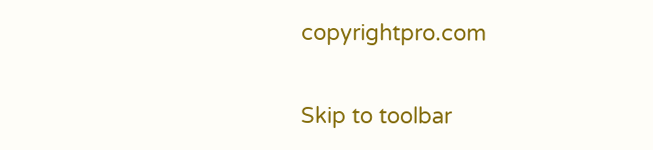copyrightpro.com

Skip to toolbar